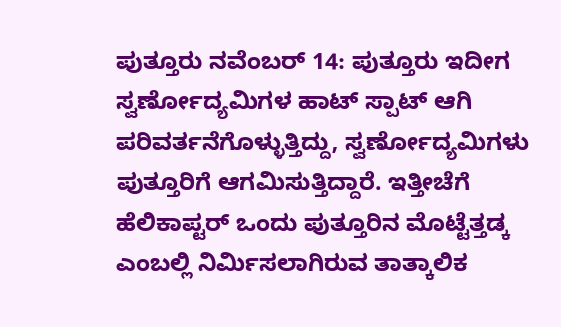ಪುತ್ತೂರು ನವೆಂಬರ್ 14: ಪುತ್ತೂರು ಇದೀಗ ಸ್ವರ್ಣೋದ್ಯಮಿಗಳ ಹಾಟ್ ಸ್ಪಾಟ್ ಆಗಿ ಪರಿವರ್ತನೆಗೊಳ್ಳುತ್ತಿದ್ದು, ಸ್ವರ್ಣೋದ್ಯಮಿಗಳು ಪುತ್ತೂರಿಗೆ ಆಗಮಿಸುತ್ತಿದ್ದಾರೆ. ಇತ್ತೀಚೆಗೆ ಹೆಲಿಕಾಪ್ಟರ್ ಒಂದು ಪುತ್ತೂರಿನ ಮೊಟ್ಟೆತ್ತಡ್ಕ ಎಂಬಲ್ಲಿ ನಿರ್ಮಿಸಲಾಗಿರುವ ತಾತ್ಕಾಲಿಕ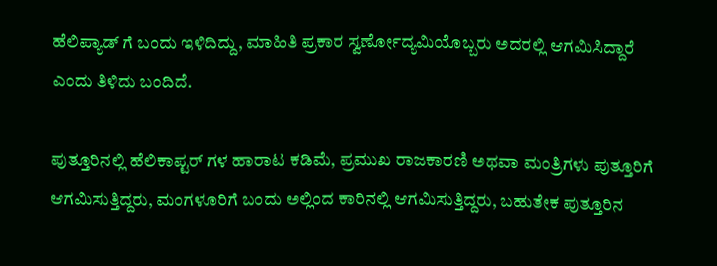ಹೆಲಿಪ್ಯಾಡ್ ಗೆ ಬಂದು ಇಳಿದಿದ್ದು, ಮಾಹಿತಿ ಪ್ರಕಾರ ಸ್ವರ್ಣೋದ್ಯಮಿಯೊಬ್ಬರು ಅದರಲ್ಲಿ ಆಗಮಿಸಿದ್ದಾರೆ ಎಂದು ತಿಳಿದು ಬಂದಿದೆ.

ಪುತ್ತೂರಿನಲ್ಲಿ ಹೆಲಿಕಾಪ್ಟರ್ ಗಳ ಹಾರಾಟ ಕಡಿಮೆ, ಪ್ರಮುಖ ರಾಜಕಾರಣಿ ಅಥವಾ ಮಂತ್ರಿಗಳು ಪುತ್ತೂರಿಗೆ ಆಗಮಿಸುತ್ತಿದ್ದರು, ಮಂಗಳೂರಿಗೆ ಬಂದು ಅಲ್ಲಿಂದ ಕಾರಿನಲ್ಲಿ ಆಗಮಿಸುತ್ತಿದ್ದರು, ಬಹುತೇಕ ಪುತ್ತೂರಿನ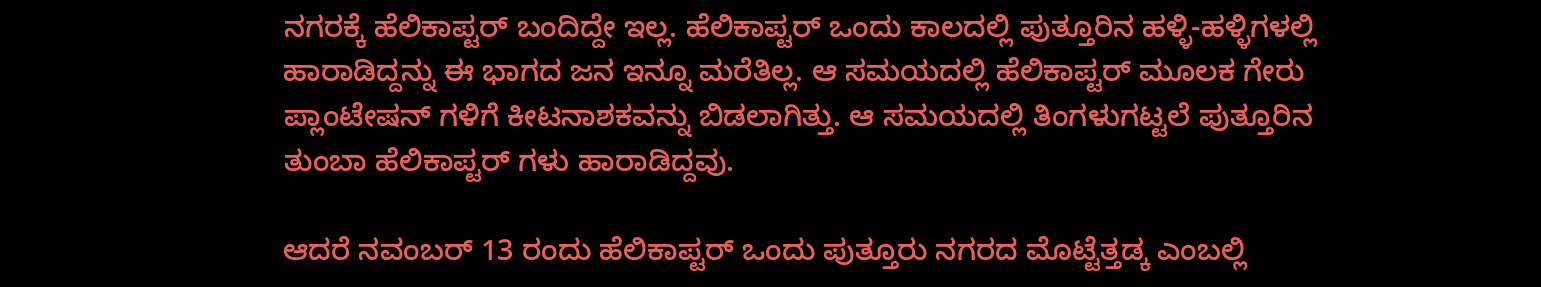ನಗರಕ್ಕೆ ಹೆಲಿಕಾಪ್ಟರ್ ಬಂದಿದ್ದೇ ಇಲ್ಲ. ಹೆಲಿಕಾಪ್ಟರ್ ಒಂದು ಕಾಲದಲ್ಲಿ ಪುತ್ತೂರಿನ ಹಳ್ಳಿ-ಹಳ್ಳಿಗಳಲ್ಲಿ ಹಾರಾಡಿದ್ದನ್ನು ಈ ಭಾಗದ ಜನ ಇನ್ನೂ ಮರೆತಿಲ್ಲ. ಆ ಸಮಯದಲ್ಲಿ ಹೆಲಿಕಾಪ್ಟರ್ ಮೂಲಕ ಗೇರು ಪ್ಲಾಂಟೇಷನ್ ಗಳಿಗೆ ಕೀಟನಾಶಕವನ್ನು ಬಿಡಲಾಗಿತ್ತು. ಆ ಸಮಯದಲ್ಲಿ ತಿಂಗಳುಗಟ್ಟಲೆ ಪುತ್ತೂರಿನ ತುಂಬಾ ಹೆಲಿಕಾಪ್ಟರ್ ಗಳು ಹಾರಾಡಿದ್ದವು.

ಆದರೆ ನವಂಬರ್ 13 ರಂದು ಹೆಲಿಕಾಪ್ಟರ್ ಒಂದು ಪುತ್ತೂರು ನಗರದ ಮೊಟ್ಟೆತ್ತಡ್ಕ ಎಂಬಲ್ಲಿ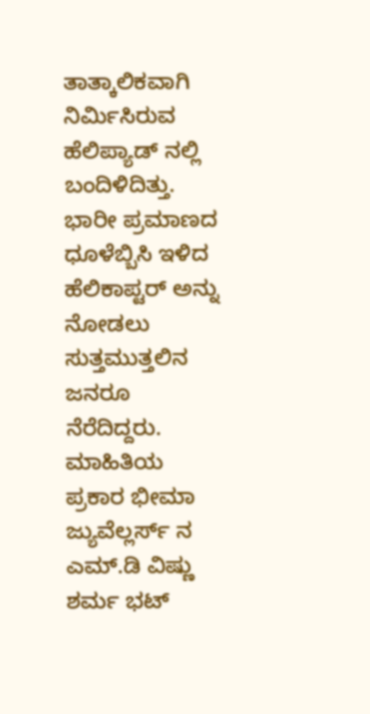ತಾತ್ಕಾಲಿಕವಾಗಿ ನಿರ್ಮಿಸಿರುವ ಹೆಲಿಪ್ಯಾಡ್ ನಲ್ಲಿ ಬಂದಿಳಿದಿತ್ತು. ಭಾರೀ ಪ್ರಮಾಣದ ಧೂಳೆಬ್ಬಿಸಿ ಇಳಿದ ಹೆಲಿಕಾಪ್ಟರ್ ಅನ್ನು ನೋಡಲು ಸುತ್ತಮುತ್ತಲಿನ ಜನರೂ ನೆರೆದಿದ್ದರು. ಮಾಹಿತಿಯ ಪ್ರಕಾರ ಭೀಮಾ ಜ್ಯುವೆಲ್ಲರ್ಸ್ ನ ಎಮ್.ಡಿ ವಿಷ್ಣು ಶರ್ಮ ಭಟ್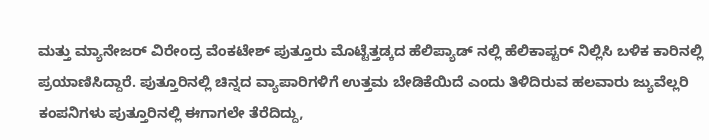ಮತ್ತು ಮ್ಯಾನೇಜರ್ ವಿರೇಂದ್ರ ವೆಂಕಟೇಶ್ ಪುತ್ತೂರು ಮೊಟ್ಟೆತ್ತಡ್ಕದ ಹೆಲಿಪ್ಯಾಡ್ ನಲ್ಲಿ ಹೆಲಿಕಾಪ್ಟರ್ ನಿಲ್ಲಿಸಿ ಬಳಿಕ ಕಾರಿನಲ್ಲಿ ಪ್ರಯಾಣಿಸಿದ್ದಾರೆ. ಪುತ್ತೂರಿನಲ್ಲಿ ಚಿನ್ನದ ವ್ಯಾಪಾರಿಗಳಿಗೆ ಉತ್ತಮ ಬೇಡಿಕೆಯಿದೆ ಎಂದು ತಿಳಿದಿರುವ ಹಲವಾರು ಜ್ಯುವೆಲ್ಲರಿ ಕಂಪನಿಗಳು ಪುತ್ತೂರಿನಲ್ಲಿ ಈಗಾಗಲೇ ತೆರೆದಿದ್ದು,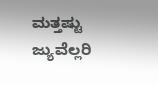ಮತ್ತಷ್ಟು ಜ್ಯುವೆಲ್ಲರಿ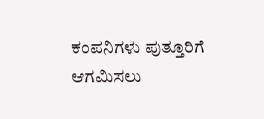ಕಂಪನಿಗಳು ಪುತ್ತೂರಿಗೆ ಆಗಮಿಸಲು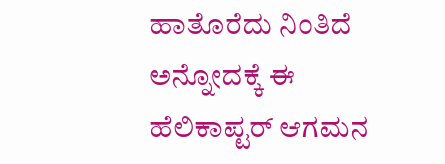ಹಾತೊರೆದು ನಿಂತಿದೆ ಅನ್ನೋದಕ್ಕೆ ಈ ಹೆಲಿಕಾಪ್ಟರ್ ಆಗಮನ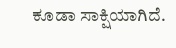ಕೂಡಾ ಸಾಕ್ಷಿಯಾಗಿದೆ.